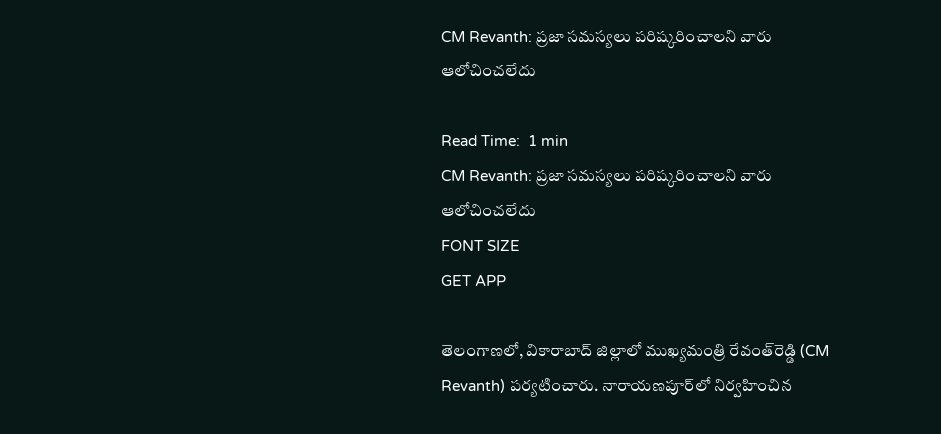CM Revanth: ప్రజా సమస్యలు పరిష్కరించాలని వారు ఆలోచించలేదు

Read Time:  1 min
CM Revanth: ప్రజా సమస్యలు పరిష్కరించాలని వారు ఆలోచించలేదు
FONT SIZE
GET APP

తెలంగాణలో, వికారాబాద్ జిల్లాలో ముఖ్యమంత్రి రేవంత్‌రెడ్డి (CM Revanth) పర్యటించారు. నారాయణపూర్‌లో నిర్వహించిన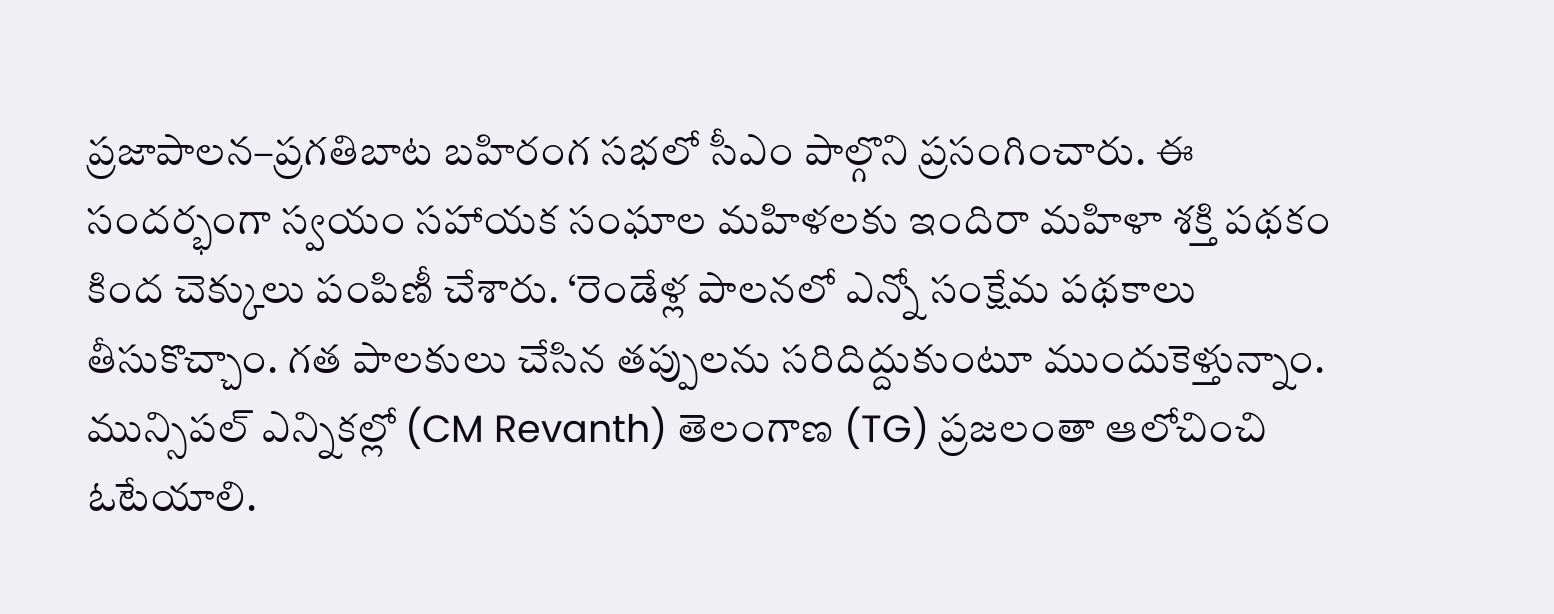ప్రజాపాలన–ప్రగతిబాట బహిరంగ సభలో సీఎం పాల్గొని ప్రసంగించారు. ఈ సందర్భంగా స్వయం సహాయక సంఘాల మహిళలకు ఇందిరా మహిళా శక్తి పథకం కింద చెక్కులు పంపిణీ చేశారు. ‘రెండేళ్ల పాలనలో ఎన్నో సంక్షేమ పథకాలు తీసుకొచ్చాం. గత పాలకులు చేసిన తప్పులను సరిదిద్దుకుంటూ ముందుకెళ్తున్నాం. మున్సిపల్‌ ఎన్నికల్లో (CM Revanth) తెలంగాణ (TG) ప్రజలంతా ఆలోచించి ఓటేయాలి.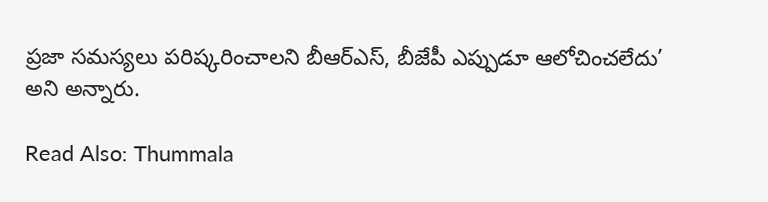ప్రజా సమస్యలు పరిష్కరించాలని బీఆర్‌ఎస్‌, బీజేపీ ఎప్పుడూ ఆలోచించలేదు’ అని అన్నారు.

Read Also: Thummala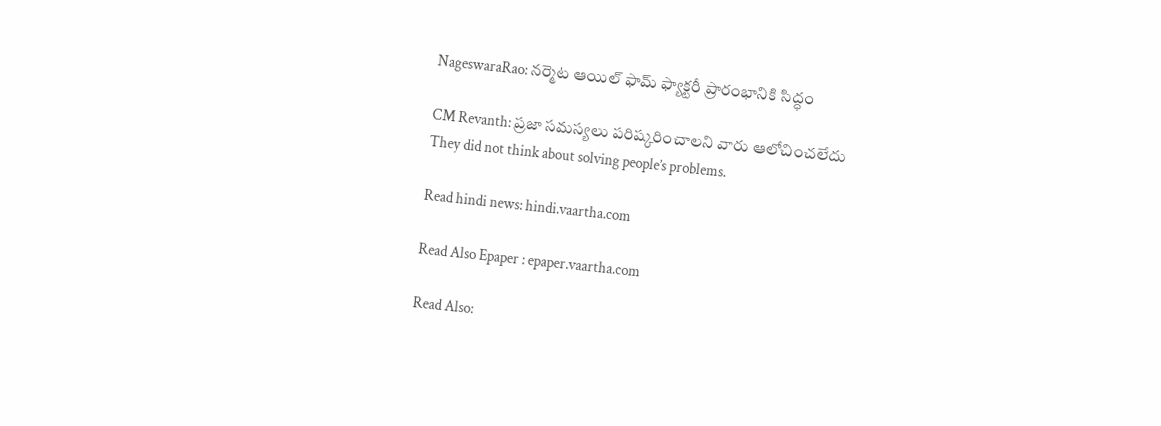NageswaraRao: నర్మెట ఆయిల్ ఫామ్ ఫ్యాక్టరీ ప్రారంభానికి సిద్ధం

CM Revanth: ప్రజా సమస్యలు పరిష్కరించాలని వారు ఆలోచించలేదు
They did not think about solving people’s problems.

Read hindi news: hindi.vaartha.com

Read Also Epaper : epaper.vaartha.com

Read Also: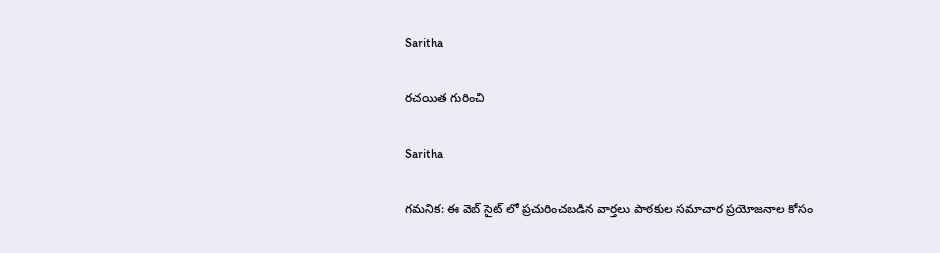Saritha

రచయిత గురించి

Saritha

గమనిక: ఈ వెబ్ సైట్ లో ప్రచురించబడిన వార్తలు పాఠకుల సమాచార ప్రయోజనాల కోసం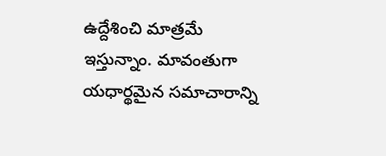ఉద్దేశించి మాత్రమే ఇస్తున్నాం. మావంతుగా యధార్థమైన సమాచారాన్ని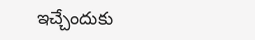ఇచ్చేందుకు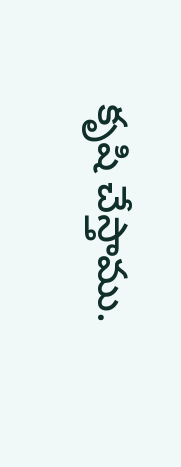కృషి చేస్తాము.